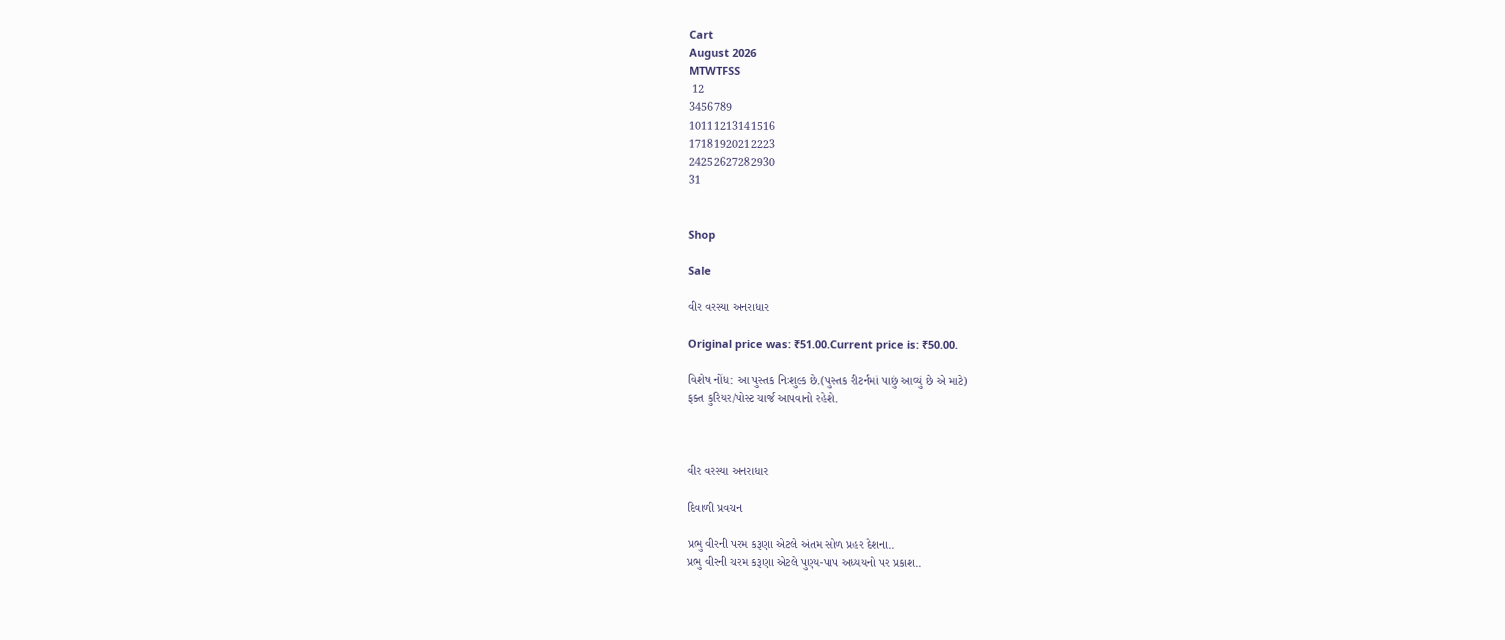Cart
August 2026
MTWTFSS
 12
3456789
10111213141516
17181920212223
24252627282930
31


Shop

Sale

વીર વરસ્યા અનરાધાર

Original price was: ₹51.00.Current price is: ₹50.00.

વિશેષ નોંધ: આ પુસ્તક નિઃશુલ્ક છે.(પુસ્તક રીટર્નમાં પાછું આવ્યું છે એ માટે)
ફક્ત કુરિયર/પોસ્ટ ચાર્જ આપવાનો રહેશે.



વીર વરસ્યા અનરાધાર

દિવાળી પ્રવચન

પ્રભુ વીરની પરમ કરૂણા એટલે અંતમ સોળ પ્રહર દેશના..
પ્રભુ વીરની ચરમ કરૂણા એટલે પુણ્ય-પાપ અધ્યયનો પર પ્રકાશ..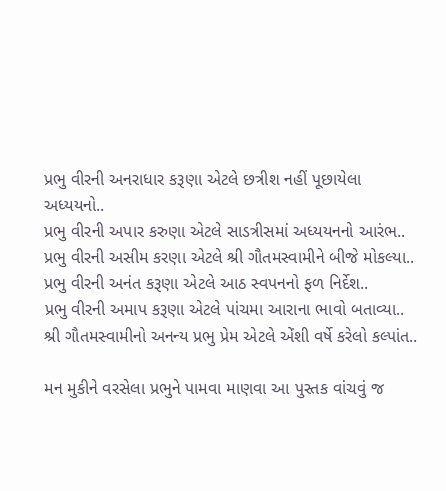પ્રભુ વીરની અનરાધાર કરૂણા એટલે છત્રીશ નહીં પૂછાયેલા અધ્યયનો..
પ્રભુ વીરની અપાર કરુણા એટલે સાડત્રીસમાં અધ્યયનનો આરંભ..
પ્રભુ વીરની અસીમ કરણા એટલે શ્રી ગૌતમસ્વામીને બીજે મોકલ્યા..
પ્રભુ વીરની અનંત કરૂણા એટલે આઠ સ્વપનનો ફળ નિર્દેશ..
પ્રભુ વીરની અમાપ કરૂણા એટલે પાંચમા આરાના ભાવો બતાવ્યા..
શ્રી ગૌતમસ્વામીનો અનન્ય પ્રભુ પ્રેમ એટલે એંશી વર્ષે કરેલો કલ્પાંત..

મન મુકીને વરસેલા પ્રભુને પામવા માણવા આ પુસ્તક વાંચવું જ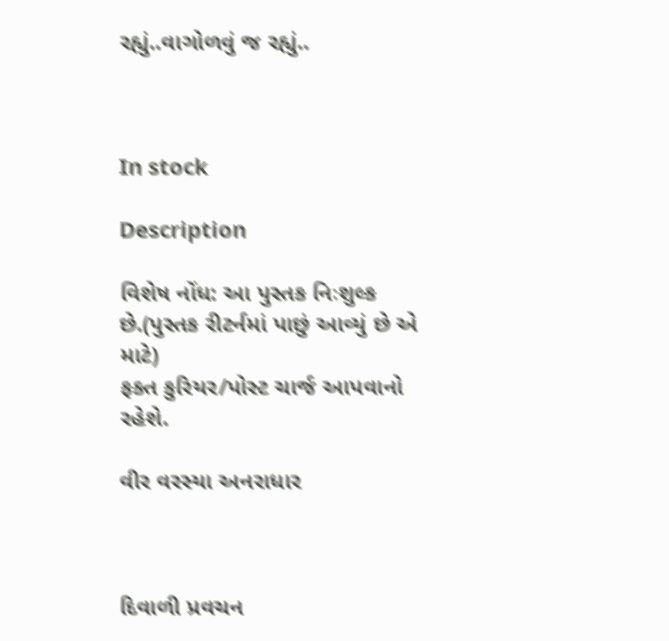રહ્યું..વાગોળવું જ રહ્યું..



In stock

Description

વિશેષ નોંધ: આ પુસ્તક નિઃશુલ્ક છે.(પુસ્તક રીટર્નમાં પાછું આવ્યું છે એ માટે)
ફક્ત કુરિયર/પોસ્ટ ચાર્જ આપવાનો રહેશે.

વીર વરસ્યા અનરાધાર



દિવાળી પ્રવચન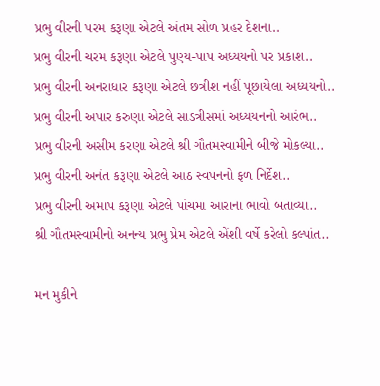પ્રભુ વીરની પરમ કરૂણા એટલે અંતમ સોળ પ્રહર દેશના..
પ્રભુ વીરની ચરમ કરૂણા એટલે પુણ્ય-પાપ અધ્યયનો પર પ્રકાશ..
પ્રભુ વીરની અનરાધાર કરૂણા એટલે છત્રીશ નહીં પૂછાયેલા અધ્યયનો..
પ્રભુ વીરની અપાર કરુણા એટલે સાડત્રીસમાં અધ્યયનનો આરંભ..
પ્રભુ વીરની અસીમ કરણા એટલે શ્રી ગૌતમસ્વામીને બીજે મોકલ્યા..
પ્રભુ વીરની અનંત કરૂણા એટલે આઠ સ્વપનનો ફળ નિર્દેશ..
પ્રભુ વીરની અમાપ કરૂણા એટલે પાંચમા આરાના ભાવો બતાવ્યા..
શ્રી ગૌતમસ્વામીનો અનન્ય પ્રભુ પ્રેમ એટલે એંશી વર્ષે કરેલો કલ્પાંત..

મન મુકીને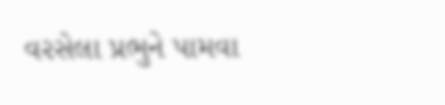વરસેલા પ્રભુને પામવા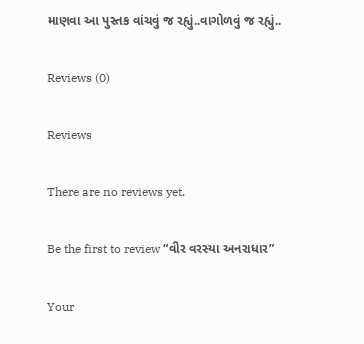માણવા આ પુસ્તક વાંચવું જ રહ્યું..વાગોળવું જ રહ્યું..

Reviews (0)

Reviews

There are no reviews yet.

Be the first to review “વીર વરસ્યા અનરાધાર”

Your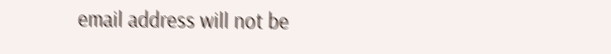email address will not be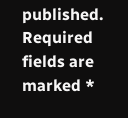published. Required fields are marked *